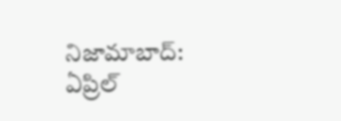నిజామాబాద్: ఏప్రిల్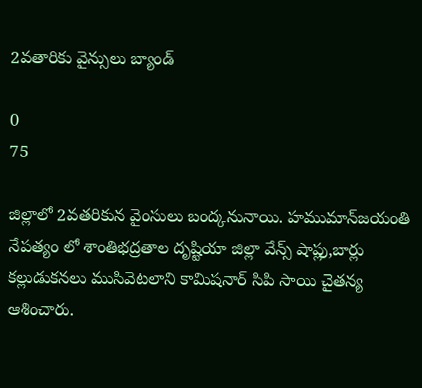2వతారికు వైన్సులు బ్యాండ్

0
75

జిల్లాలో 2వతరికున వైంసులు బంద్కనునాయి. హముమాన్‌జయంతి నేపత్యం లో శాంతిభద్రతాల దృష్టియా జిల్లా వేన్స్ షాప్లు,బార్లు కల్లుడుకనలు ముసివెటలాని కామిషనార్ సిపి సాయి చైతన్య ఆశించారు.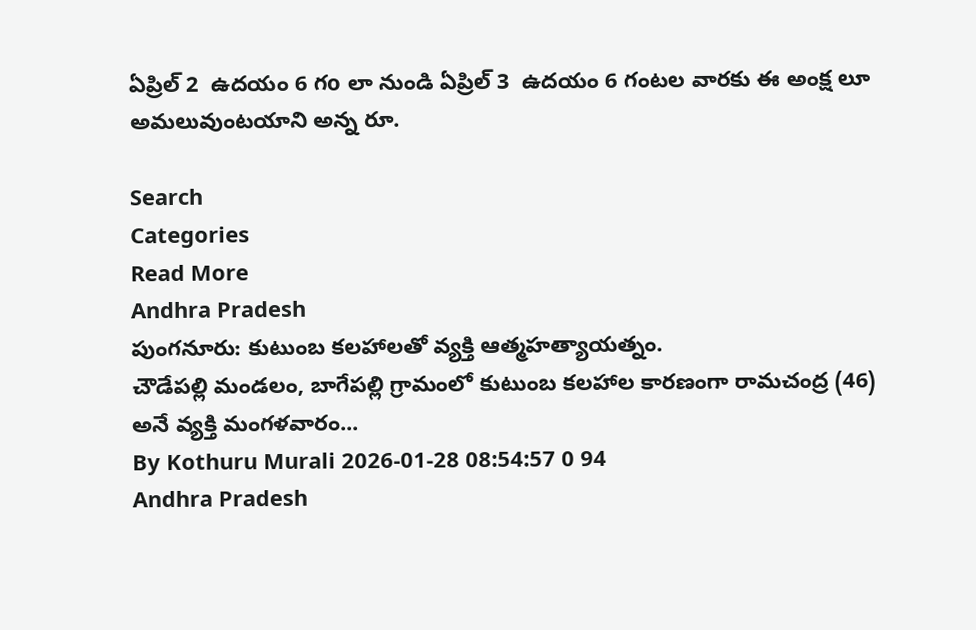ఏప్రిల్ 2  ఉదయం 6 గo లా నుండి ఏప్రిల్ 3  ఉదయం 6 గంటల వారకు ఈ అంక్ష లూ అమలువుంటయాని అన్న రూ.

Search
Categories
Read More
Andhra Pradesh
పుంగనూరు: కుటుంబ కలహాలతో వ్యక్తి ఆత్మహత్యాయత్నం.
చౌడేపల్లి మండలం, బాగేపల్లి గ్రామంలో కుటుంబ కలహాల కారణంగా రామచంద్ర (46) అనే వ్యక్తి మంగళవారం...
By Kothuru Murali 2026-01-28 08:54:57 0 94
Andhra Pradesh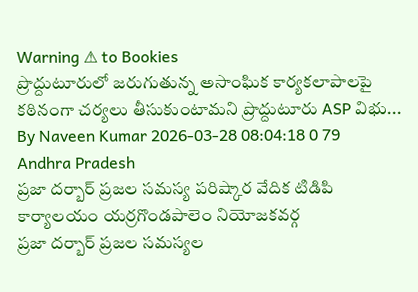Warning ⚠ to Bookies
ప్రొద్దుటూరులో జరుగుతున్న అసాంఘిక కార్యకలాపాలపై కఠినంగా చర్యలు తీసుకుంటామని ప్రొద్దుటూరు ASP విభు...
By Naveen Kumar 2026-03-28 08:04:18 0 79
Andhra Pradesh
ప్రజా దర్బార్ ప్రజల సమస్య పరిష్కార వేదిక టిడిపి కార్యాలయం యర్రగొండపాలెం నియోజకవర్గ
ప్రజా దర్బార్ ప్రజల సమస్యల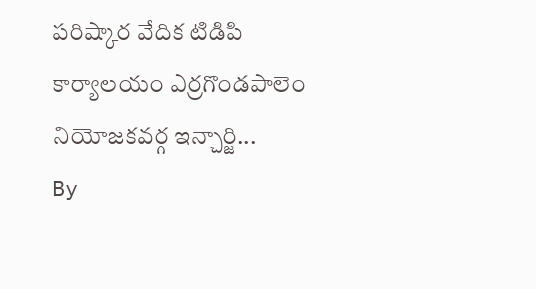పరిష్కార వేదిక టిడిపి కార్యాలయం ఎర్రగొండపాలెం నియోజకవర్గ ఇన్చార్జి...
By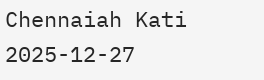Chennaiah Kati 2025-12-27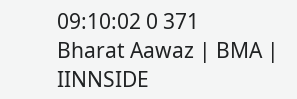09:10:02 0 371
Bharat Aawaz | BMA | IINNSIDE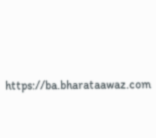https://ba.bharataawaz.com